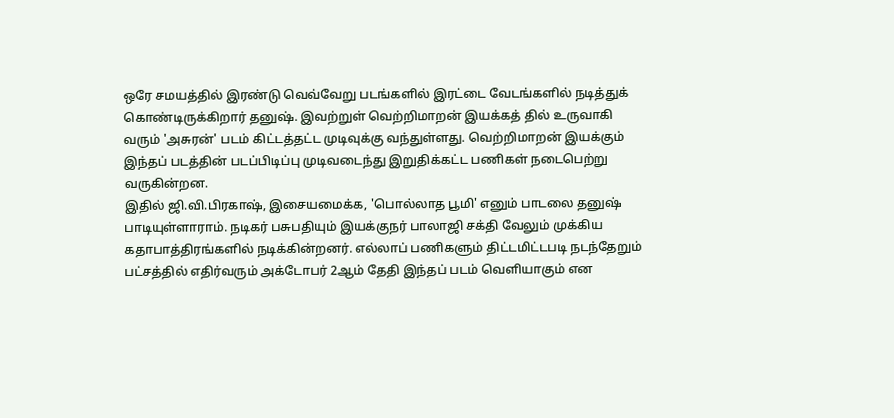ஒரே சமயத்தில் இரண்டு வெவ்வேறு படங்களில் இரட்டை வேடங்களில் நடித்துக் கொண்டிருக்கிறார் தனுஷ். இவற்றுள் வெற்றிமாறன் இயக்கத் தில் உருவாகி வரும் 'அசுரன்' படம் கிட்டத்தட்ட முடிவுக்கு வந்துள்ளது. வெற்றிமாறன் இயக்கும் இந்தப் படத்தின் படப்பிடிப்பு முடிவடைந்து இறுதிக்கட்ட பணிகள் நடைபெற்று வருகின்றன.
இதில் ஜி.வி.பிரகாஷ், இசையமைக்க, 'பொல்லாத பூமி' எனும் பாடலை தனுஷ் பாடியுள்ளாராம். நடிகர் பசுபதியும் இயக்குநர் பாலாஜி சக்தி வேலும் முக்கிய கதாபாத்திரங்களில் நடிக்கின்றனர். எல்லாப் பணிகளும் திட்டமிட்டபடி நடந்தேறும் பட்சத்தில் எதிர்வரும் அக்டோபர் 2ஆம் தேதி இந்தப் படம் வெளியாகும் என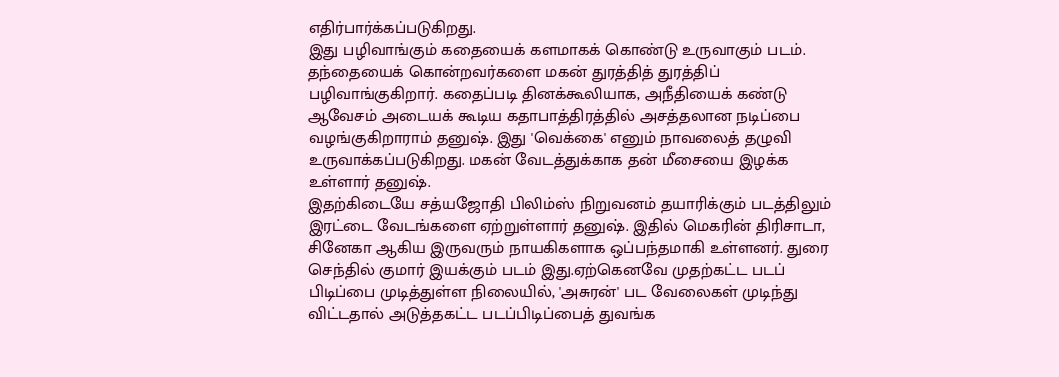எதிர்பார்க்கப்படுகிறது.
இது பழிவாங்கும் கதையைக் களமாகக் கொண்டு உருவாகும் படம். தந்தையைக் கொன்றவர்களை மகன் துரத்தித் துரத்திப் பழிவாங்குகிறார். கதைப்படி தினக்கூலியாக, அநீதியைக் கண்டு ஆவேசம் அடையக் கூடிய கதாபாத்திரத்தில் அசத்தலான நடிப்பை வழங்குகிறாராம் தனுஷ். இது 'வெக்கை' எனும் நாவலைத் தழுவி உருவாக்கப்படுகிறது. மகன் வேடத்துக்காக தன் மீசையை இழக்க உள்ளார் தனுஷ்.
இதற்கிடையே சத்யஜோதி பிலிம்ஸ் நிறுவனம் தயாரிக்கும் படத்திலும் இரட்டை வேடங்களை ஏற்றுள்ளார் தனுஷ். இதில் மெகரின் திரிசாடா, சினேகா ஆகிய இருவரும் நாயகிகளாக ஒப்பந்தமாகி உள்ளனர். துரை செந்தில் குமார் இயக்கும் படம் இது.ஏற்கெனவே முதற்கட்ட படப் பிடிப்பை முடித்துள்ள நிலையில், 'அசுரன்' பட வேலைகள் முடிந்து விட்டதால் அடுத்தகட்ட படப்பிடிப்பைத் துவங்க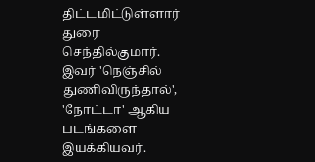திட்டமிட்டுள்ளார் துரை செந்தில்குமார். இவர் 'நெஞ்சில் துணிவிருந்தால்', 'நோட்டா' ஆகிய படங்களை இயக்கியவர்.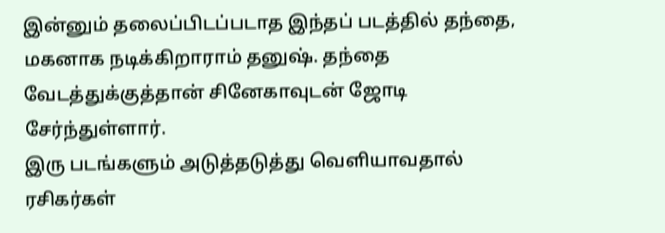இன்னும் தலைப்பிடப்படாத இந்தப் படத்தில் தந்தை, மகனாக நடிக்கிறாராம் தனுஷ். தந்தை வேடத்துக்குத்தான் சினேகாவுடன் ஜோடி சேர்ந்துள்ளார்.
இரு படங்களும் அடுத்தடுத்து வெளியாவதால் ரசிகர்கள்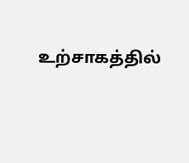உற்சாகத்தில்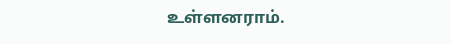உள்ளனராம்.